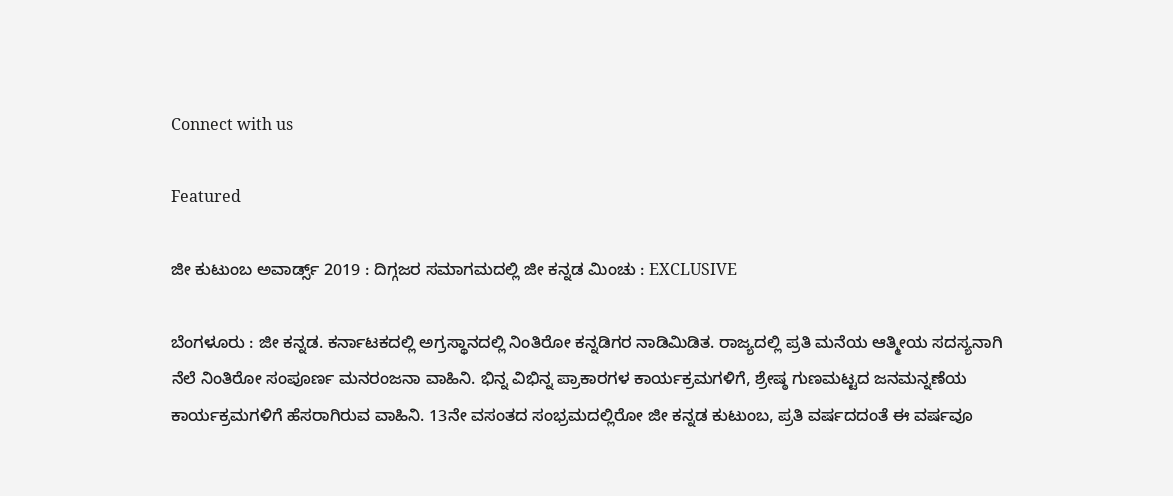Connect with us

Featured

ಜೀ ಕುಟುಂಬ ಅವಾರ್ಡ್ಸ್ 2019 : ದಿಗ್ಗಜರ ಸಮಾಗಮದಲ್ಲಿ ಜೀ ಕನ್ನಡ ಮಿಂಚು : EXCLUSIVE

ಬೆಂಗಳೂರು : ಜೀ ಕನ್ನಡ. ಕರ್ನಾಟಕದಲ್ಲಿ ಅಗ್ರಸ್ಥಾನದಲ್ಲಿ ನಿಂತಿರೋ ಕನ್ನಡಿಗರ ನಾಡಿಮಿಡಿತ. ರಾಜ್ಯದಲ್ಲಿ ಪ್ರತಿ ಮನೆಯ ಆತ್ಮೀಯ ಸದಸ್ಯನಾಗಿ ನೆಲೆ ನಿಂತಿರೋ ಸಂಪೂರ್ಣ ಮನರಂಜನಾ ವಾಹಿನಿ. ಭಿನ್ನ ವಿಭಿನ್ನ ಪ್ರಾಕಾರಗಳ ಕಾರ್ಯಕ್ರಮಗಳಿಗೆ, ಶ್ರೇಷ್ಠ ಗುಣಮಟ್ಟದ ಜನಮನ್ನಣೆಯ ಕಾರ್ಯಕ್ರಮಗಳಿಗೆ ಹೆಸರಾಗಿರುವ ವಾಹಿನಿ. 13ನೇ ವಸಂತದ ಸಂಭ್ರಮದಲ್ಲಿರೋ ಜೀ ಕನ್ನಡ ಕುಟುಂಬ, ಪ್ರತಿ ವರ್ಷದದಂತೆ ಈ ವರ್ಷವೂ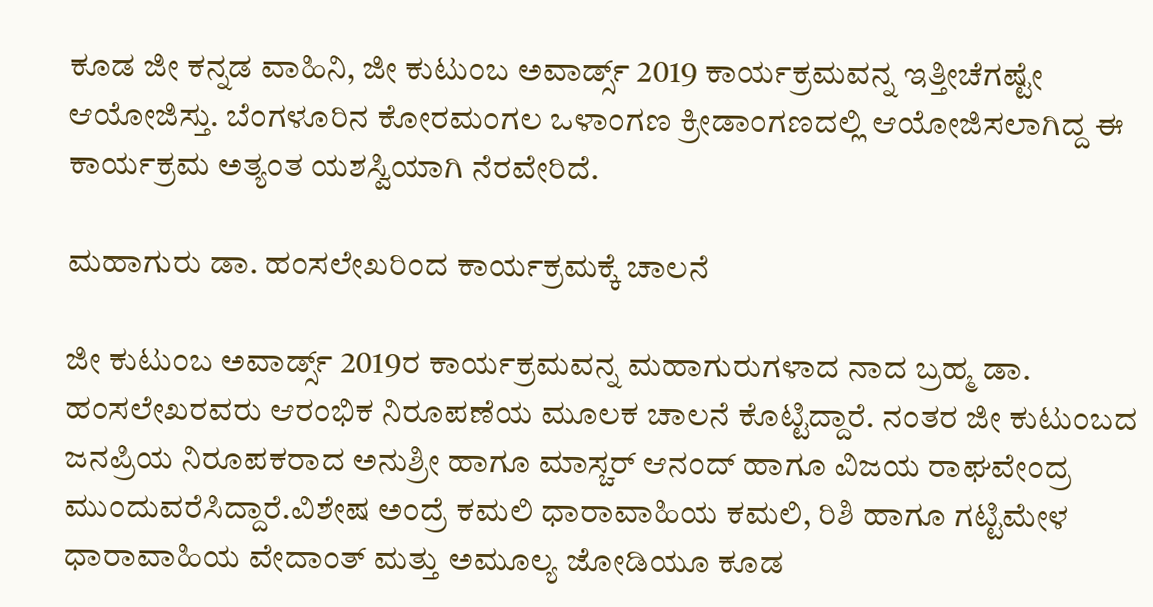ಕೂಡ ಜೀ ಕನ್ನಡ ವಾಹಿನಿ, ಜೀ ಕುಟುಂಬ ಅವಾರ್ಡ್ಸ್ 2019 ಕಾರ್ಯಕ್ರಮವನ್ನ ಇತ್ತೀಚೆಗಷ್ಟೇ ಆಯೋಜಿಸ್ತು. ಬೆಂಗಳೂರಿನ ಕೋರಮಂಗಲ ಒಳಾಂಗಣ ಕ್ರೀಡಾಂಗಣದಲ್ಲಿ ಆಯೋಜಿಸಲಾಗಿದ್ದ ಈ ಕಾರ್ಯಕ್ರಮ ಅತ್ಯಂತ ಯಶಸ್ವಿಯಾಗಿ ನೆರವೇರಿದೆ.

ಮಹಾಗುರು ಡಾ. ಹಂಸಲೇಖರಿಂದ ಕಾರ್ಯಕ್ರಮಕ್ಕೆ ಚಾಲನೆ

ಜೀ ಕುಟುಂಬ ಅವಾರ್ಡ್ಸ್ 2019ರ ಕಾರ್ಯಕ್ರಮವನ್ನ ಮಹಾಗುರುಗಳಾದ ನಾದ ಬ್ರಹ್ಮ ಡಾ. ಹಂಸಲೇಖರವರು ಆರಂಭಿಕ ನಿರೂಪಣೆಯ ಮೂಲಕ ಚಾಲನೆ ಕೊಟ್ಟಿದ್ದಾರೆ. ನಂತರ ಜೀ ಕುಟುಂಬದ ಜನಪ್ರಿಯ ನಿರೂಪಕರಾದ ಅನುಶ್ರೀ ಹಾಗೂ ಮಾಸ್ಚರ್ ಆನಂದ್ ಹಾಗೂ ವಿಜಯ ರಾಘವೇಂದ್ರ ಮುಂದುವರೆಸಿದ್ದಾರೆ.ವಿಶೇಷ ಅಂದ್ರೆ ಕಮಲಿ ಧಾರಾವಾಹಿಯ ಕಮಲಿ, ರಿಶಿ ಹಾಗೂ ಗಟ್ಟಿಮೇಳ ಧಾರಾವಾಹಿಯ ವೇದಾಂತ್ ಮತ್ತು ಅಮೂಲ್ಯ ಜೋಡಿಯೂ ಕೂಡ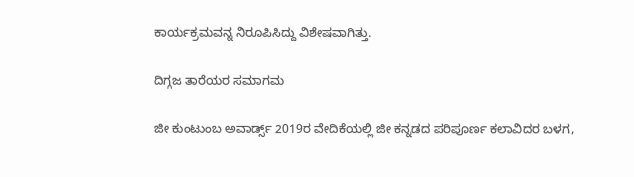ಕಾರ್ಯಕ್ರಮವನ್ನ ನಿರೂಪಿಸಿದ್ದು ವಿಶೇಷವಾಗಿತ್ತು.

ದಿಗ್ಗಜ ತಾರೆಯರ ಸಮಾಗಮ

ಜೀ ಕುಂಟುಂಬ ಅವಾರ್ಡ್ಸ್ 2019ರ ವೇದಿಕೆಯಲ್ಲಿ ಜೀ ಕನ್ನಡದ ಪರಿಪೂರ್ಣ ಕಲಾವಿದರ ಬಳಗ,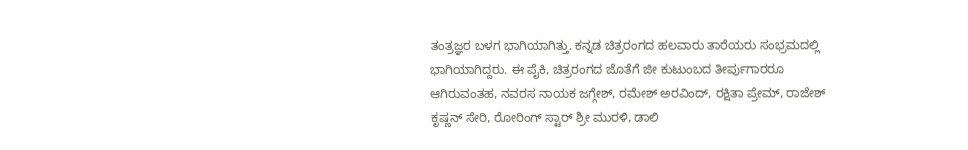ತಂತ್ರಜ್ಞರ ಬಳಗ ಭಾಗಿಯಾಗಿತ್ತು. ಕನ್ನಡ ಚಿತ್ರರಂಗದ ಹಲವಾರು ತಾರೆಯರು ಸಂಭ್ರಮದಲ್ಲಿ ಭಾಗಿಯಾಗಿದ್ದರು. ಈ ಪೈಕಿ, ಚಿತ್ರರಂಗದ ಜೊತೆಗೆ ಜೀ ಕುಟುಂಬದ ತೀರ್ಪುಗಾರರೂ ಆಗಿರುವಂತಹ, ನವರಸ ನಾಯಕ ಜಗ್ಗೇಶ್, ರಮೇಶ್ ಅರವಿಂದ್, ರಕ್ಷಿತಾ ಪ್ರೇಮ್, ರಾಜೇಶ್ ಕೃಷ್ಣನ್ ಸೇರಿ, ರೋರಿಂಗ್ ಸ್ಟಾರ್ ಶ್ರೀ ಮುರಳಿ, ಡಾಲಿ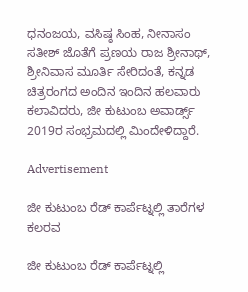ಧನಂಜಯ, ವಸಿಷ್ಠ ಸಿಂಹ, ನೀನಾಸಂ ಸತೀಶ್ ಜೊತೆಗೆ ಪ್ರಣಯ ರಾಜ ಶ್ರೀನಾಥ್, ಶ್ರೀನಿವಾಸ ಮೂರ್ತಿ ಸೇರಿದಂತೆ, ಕನ್ನಡ ಚಿತ್ರರಂಗದ ಅಂದಿನ ಇಂದಿನ ಹಲವಾರು ಕಲಾವಿದರು, ಜೀ ಕುಟುಂಬ ಅವಾರ್ಡ್ಸ್ 2019ರ ಸಂಭ್ರಮದಲ್ಲಿ ಮಿಂದೇಳಿದ್ದಾರೆ.

Advertisement

ಜೀ ಕುಟುಂಬ ರೆಡ್ ಕಾರ್ಪೆಟ್ನಲ್ಲಿ ತಾರೆಗಳ ಕಲರವ

ಜೀ ಕುಟುಂಬ ರೆಡ್ ಕಾರ್ಪೆಟ್ನಲ್ಲಿ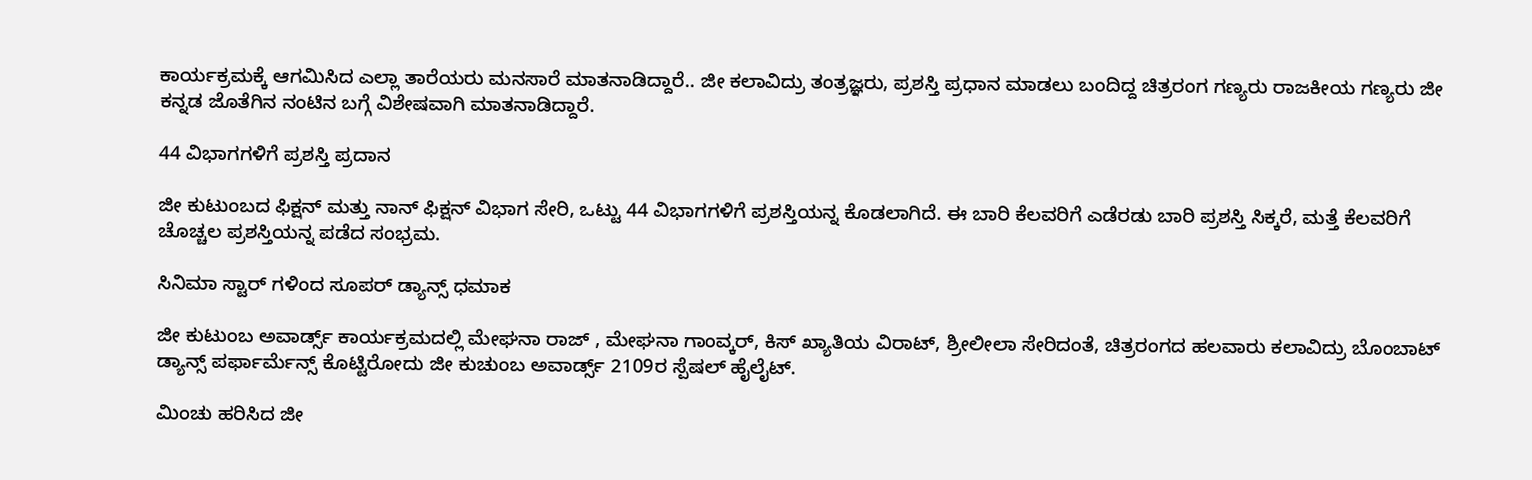ಕಾರ್ಯಕ್ರಮಕ್ಕೆ ಆಗಮಿಸಿದ ಎಲ್ಲಾ ತಾರೆಯರು ಮನಸಾರೆ ಮಾತನಾಡಿದ್ದಾರೆ.. ಜೀ ಕಲಾವಿದ್ರು ತಂತ್ರಜ್ಞರು, ಪ್ರಶಸ್ತಿ ಪ್ರಧಾನ ಮಾಡಲು ಬಂದಿದ್ದ ಚಿತ್ರರಂಗ ಗಣ್ಯರು ರಾಜಕೀಯ ಗಣ್ಯರು ಜೀ ಕನ್ನಡ ಜೊತೆಗಿನ ನಂಟಿನ ಬಗ್ಗೆ ವಿಶೇಷವಾಗಿ ಮಾತನಾಡಿದ್ದಾರೆ.

44 ವಿಭಾಗಗಳಿಗೆ ಪ್ರಶಸ್ತಿ ಪ್ರದಾನ

ಜೀ ಕುಟುಂಬದ ಫಿಕ್ಷನ್ ಮತ್ತು ನಾನ್ ಫಿಕ್ಷನ್ ವಿಭಾಗ ಸೇರಿ, ಒಟ್ಟು 44 ವಿಭಾಗಗಳಿಗೆ ಪ್ರಶಸ್ತಿಯನ್ನ ಕೊಡಲಾಗಿದೆ. ಈ ಬಾರಿ ಕೆಲವರಿಗೆ ಎಡೆರಡು ಬಾರಿ ಪ್ರಶಸ್ತಿ ಸಿಕ್ಕರೆ, ಮತ್ತೆ ಕೆಲವರಿಗೆ ಚೊಚ್ಚಲ ಪ್ರಶಸ್ತಿಯನ್ನ ಪಡೆದ ಸಂಭ್ರಮ.

ಸಿನಿಮಾ ಸ್ಟಾರ್ ಗಳಿಂದ ಸೂಪರ್ ಡ್ಯಾನ್ಸ್ ಧಮಾಕ

ಜೀ ಕುಟುಂಬ ಅವಾರ್ಡ್ಸ್ ಕಾರ್ಯಕ್ರಮದಲ್ಲಿ ಮೇಘನಾ ರಾಜ್ , ಮೇಘನಾ ಗಾಂವ್ಕರ್, ಕಿಸ್ ಖ್ಯಾತಿಯ ವಿರಾಟ್, ಶ್ರೀಲೀಲಾ ಸೇರಿದಂತೆ, ಚಿತ್ರರಂಗದ ಹಲವಾರು ಕಲಾವಿದ್ರು ಬೊಂಬಾಟ್ ಡ್ಯಾನ್ಸ್ ಪರ್ಫಾರ್ಮೆನ್ಸ್ ಕೊಟ್ಟಿರೋದು ಜೀ ಕುಚುಂಬ ಅವಾರ್ಡ್ಸ್ 2109ರ ಸ್ಪೆಷಲ್ ಹೈಲೈಟ್.

ಮಿಂಚು ಹರಿಸಿದ ಜೀ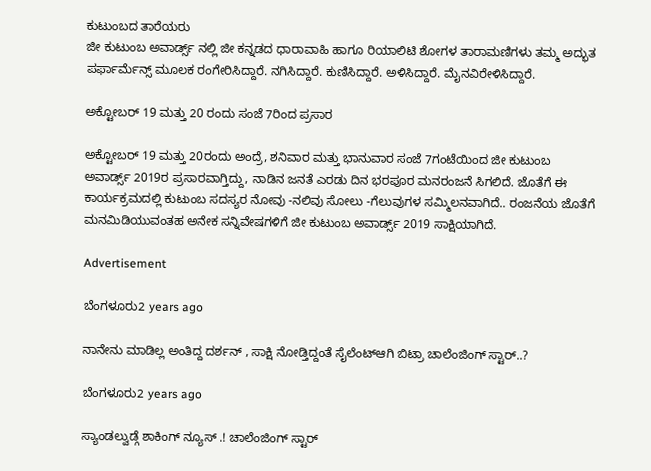ಕುಟುಂಬದ ತಾರೆಯರು
ಜೀ ಕುಟುಂಬ ಅವಾರ್ಡ್ಸ್ ನಲ್ಲಿ ಜೀ ಕನ್ನಡದ ಧಾರಾವಾಹಿ ಹಾಗೂ ರಿಯಾಲಿಟಿ ಶೋಗಳ ತಾರಾಮಣಿಗಳು ತಮ್ಮ ಅದ್ಭುತ ಪರ್ಫಾರ್ಮೆನ್ಸ್ ಮೂಲಕ ರಂಗೇರಿಸಿದ್ದಾರೆ. ನಗಿಸಿದ್ದಾರೆ. ಕುಣಿಸಿದ್ದಾರೆ. ಅಳಿಸಿದ್ದಾರೆ. ಮೈನವಿರೇಳಿಸಿದ್ದಾರೆ.

ಅಕ್ಟೋಬರ್ 19 ಮತ್ತು 20 ರಂದು ಸಂಜೆ 7ರಿಂದ ಪ್ರಸಾರ

ಅಕ್ಟೋಬರ್ 19 ಮತ್ತು 20ರಂದು ಅಂದ್ರೆ, ಶನಿವಾರ ಮತ್ತು ಭಾನುವಾರ ಸಂಜೆ 7ಗಂಟೆಯಿಂದ ಜೀ ಕುಟುಂಬ ಅವಾರ್ಡ್ಸ್ 2019ರ ಪ್ರಸಾರವಾಗ್ತಿದ್ದು, ನಾಡಿನ ಜನತೆ ಎರಡು ದಿನ ಭರಪೂರ ಮನರಂಜನೆ ಸಿಗಲಿದೆ. ಜೊತೆಗೆ ಈ ಕಾರ್ಯಕ್ರಮದಲ್ಲಿ ಕುಟುಂಬ ಸದಸ್ಯರ ನೋವು -ನಲಿವು ಸೋಲು -ಗೆಲುವುಗಳ ಸಮ್ಮಿಲನವಾಗಿದೆ.. ರಂಜನೆಯ ಜೊತೆಗೆ ಮನಮಿಡಿಯುವಂತಹ ಅನೇಕ ಸನ್ನಿವೇಷಗಳಿಗೆ ಜೀ ಕುಟುಂಬ ಅವಾರ್ಡ್ಸ್ 2019 ಸಾಕ್ಷಿಯಾಗಿದೆ.

Advertisement

ಬೆಂಗಳೂರು2 years ago

ನಾನೇನು ಮಾಡಿಲ್ಲ ಅಂತಿದ್ದ ದರ್ಶನ್ , ಸಾಕ್ಷಿ ನೋಡ್ತಿದ್ದಂತೆ ಸೈಲೆಂಟ್ಆಗಿ ಬಿಟ್ರಾ ಚಾಲೆಂಜಿಂಗ್ ಸ್ಟಾರ್..?

ಬೆಂಗಳೂರು2 years ago

ಸ್ಯಾಂಡಲ್ವುಡ್ಗೆ ಶಾಕಿಂಗ್ ನ್ಯೂಸ್ .! ಚಾಲೆಂಜಿಂಗ್ ಸ್ಟಾರ್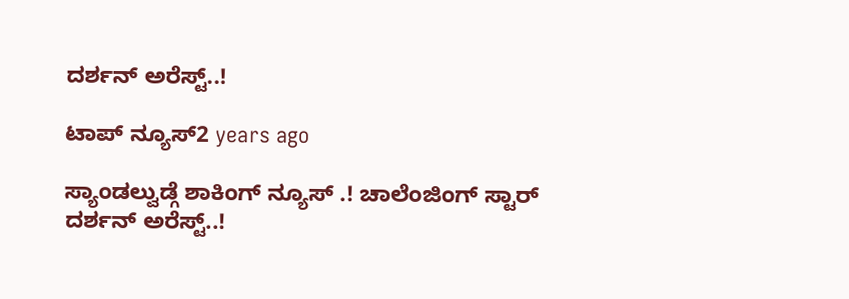ದರ್ಶನ್ ಅರೆಸ್ಟ್..!

ಟಾಪ್ ನ್ಯೂಸ್2 years ago

ಸ್ಯಾಂಡಲ್ವುಡ್ಗೆ ಶಾಕಿಂಗ್ ನ್ಯೂಸ್ .! ಚಾಲೆಂಜಿಂಗ್ ಸ್ಟಾರ್ ದರ್ಶನ್ ಅರೆಸ್ಟ್..!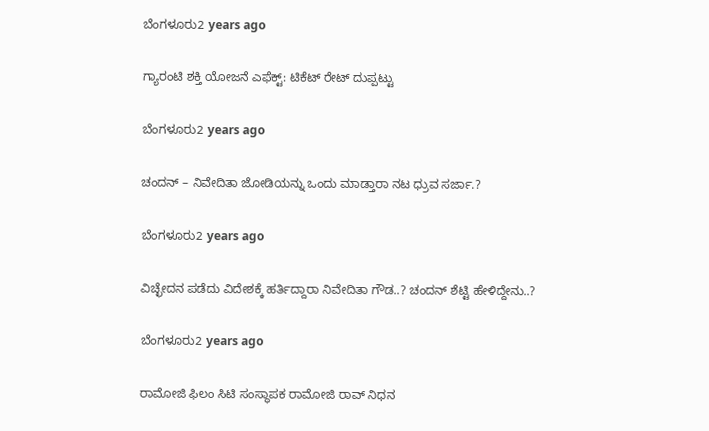ಬೆಂಗಳೂರು2 years ago

ಗ್ಯಾರಂಟಿ ಶಕ್ತಿ ಯೋಜನೆ ಎಫೆಕ್ಟ್: ಟಿಕೆಟ್ ರೇಟ್ ದುಪ್ಪಟ್ಟು

ಬೆಂಗಳೂರು2 years ago

ಚಂದನ್ – ನಿವೇದಿತಾ ಜೋಡಿಯನ್ನು ಒಂದು ಮಾಡ್ತಾರಾ ನಟ ಧ್ರುವ ಸರ್ಜಾ.?

ಬೆಂಗಳೂರು2 years ago

ವಿಚ್ಛೇದನ ಪಡೆದು ವಿದೇಶಕ್ಕೆ ಹರ್ತಿದ್ದಾರಾ ನಿವೇದಿತಾ ಗೌಡ..? ಚಂದನ್ ಶೆಟ್ಟಿ ಹೇಳಿದ್ದೇನು..?

ಬೆಂಗಳೂರು2 years ago

ರಾಮೋಜಿ ಫಿಲಂ ಸಿಟಿ ಸಂಸ್ಥಾಪಕ ರಾಮೋಜಿ ರಾವ್ ನಿಧನ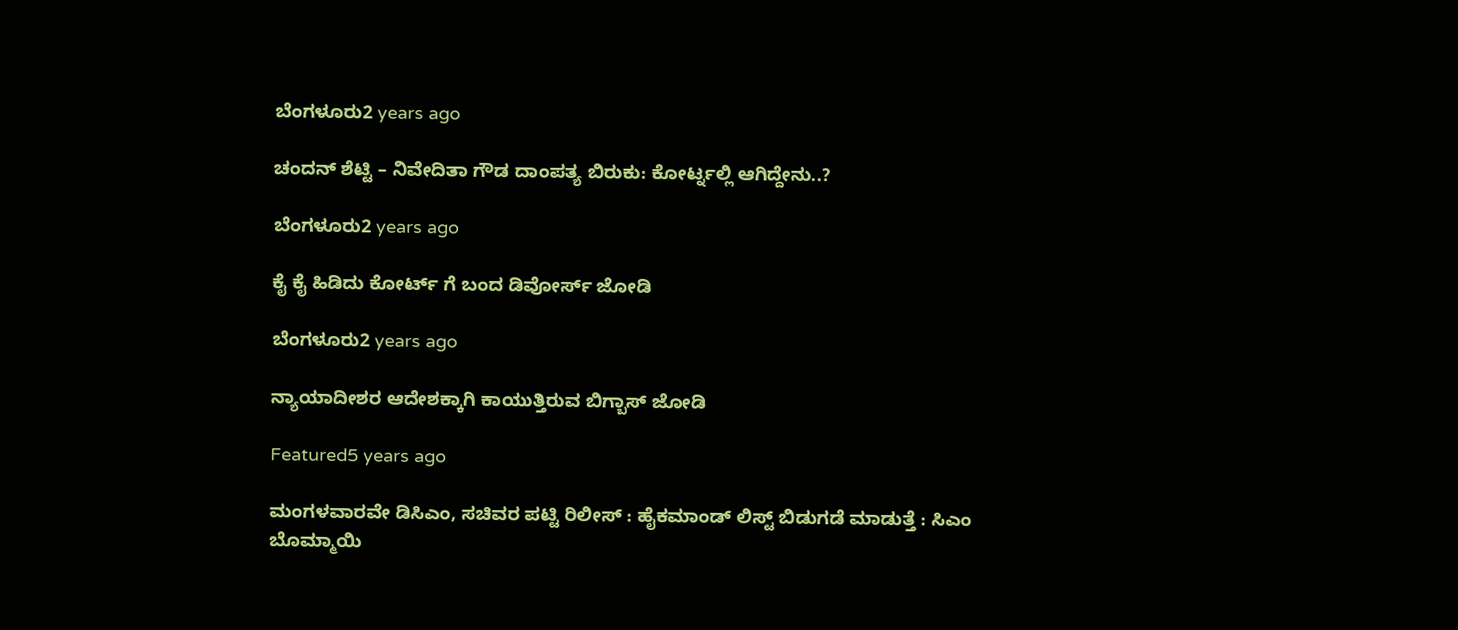ಬೆಂಗಳೂರು2 years ago

ಚಂದನ್ ಶೆಟ್ಟಿ – ನಿವೇದಿತಾ ಗೌಡ ದಾಂಪತ್ಯ ಬಿರುಕು: ಕೋರ್ಟ್ನಲ್ಲಿ ಆಗಿದ್ದೇನು..?

ಬೆಂಗಳೂರು2 years ago

ಕೈ ಕೈ ಹಿಡಿದು ಕೋರ್ಟ್ ಗೆ ಬಂದ ಡಿವೋರ್ಸ್ ಜೋಡಿ

ಬೆಂಗಳೂರು2 years ago

ನ್ಯಾಯಾದೀಶರ ಆದೇಶಕ್ಕಾಗಿ ಕಾಯುತ್ತಿರುವ ಬಿಗ್ಬಾಸ್ ಜೋಡಿ

Featured5 years ago

ಮಂಗಳವಾರವೇ ಡಿಸಿಎಂ, ಸಚಿವರ ಪಟ್ಟಿ ರಿಲೀಸ್ : ಹೈಕಮಾಂಡ್ ಲಿಸ್ಟ್ ಬಿಡುಗಡೆ ಮಾಡುತ್ತೆ : ಸಿಎಂ ಬೊಮ್ಮಾಯಿ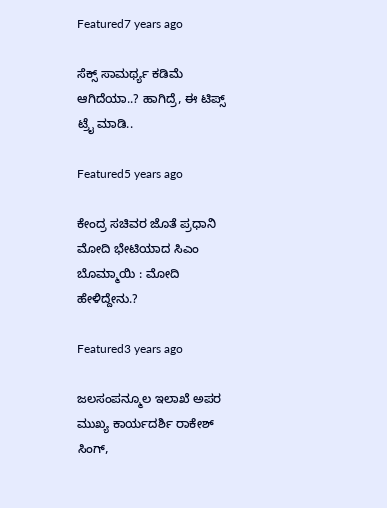Featured7 years ago

ಸೆಕ್ಸ್ ಸಾಮರ್ಥ್ಯ ಕಡಿಮೆ ಆಗಿದೆಯಾ..? ಹಾಗಿದ್ರೆ, ಈ ಟಿಪ್ಸ್ ಟ್ರೈ ಮಾಡಿ..

Featured5 years ago

ಕೇಂದ್ರ ಸಚಿವರ ಜೊತೆ ಪ್ರಧಾನಿ ಮೋದಿ ಭೇಟಿಯಾದ ಸಿಎಂ ಬೊಮ್ಮಾಯಿ : ಮೋದಿ ಹೇಳಿದ್ದೇನು.?

Featured3 years ago

ಜಲಸಂಪನ್ಮೂಲ ಇಲಾಖೆ ಅಪರ ಮುಖ್ಯ ಕಾರ್ಯದರ್ಶಿ ರಾಕೇಶ್ ಸಿಂಗ್,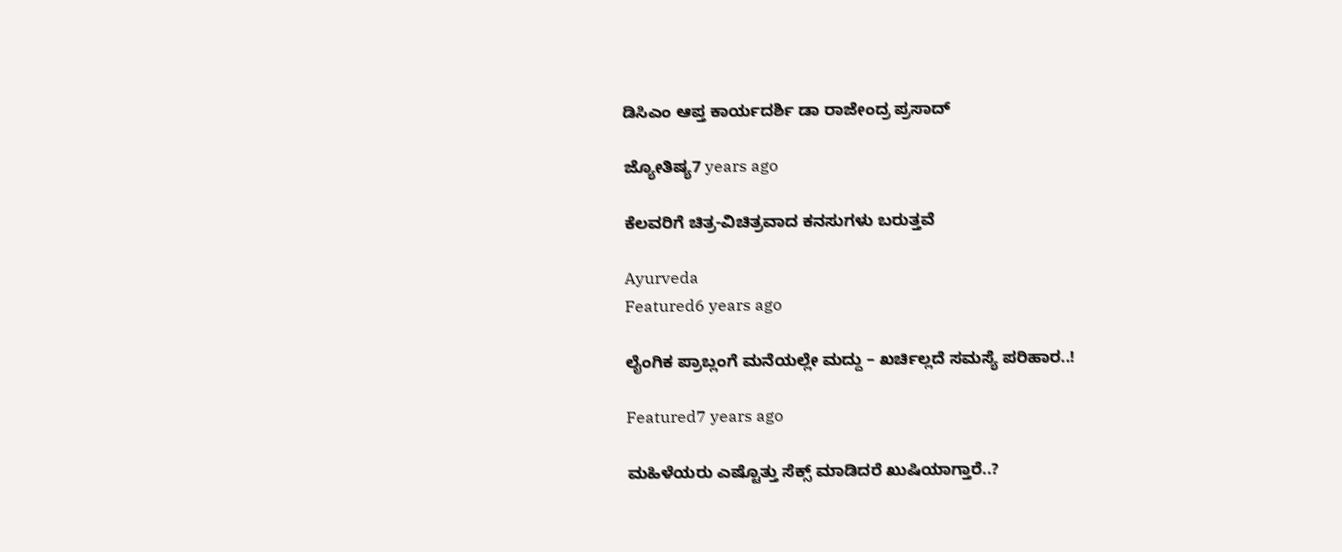ಡಿಸಿಎಂ ಆಪ್ತ ಕಾರ್ಯದರ್ಶಿ ಡಾ ರಾಜೇಂದ್ರ ಪ್ರಸಾದ್

ಜ್ಯೋತಿಷ್ಯ7 years ago

ಕೆಲವರಿಗೆ ಚಿತ್ರ-ವಿಚಿತ್ರವಾದ ಕನಸುಗಳು ಬರುತ್ತವೆ

Ayurveda
Featured6 years ago

ಲೈಂಗಿಕ ಪ್ರಾಬ್ಲಂಗೆ ಮನೆಯಲ್ಲೇ ಮದ್ದು – ಖರ್ಚಿಲ್ಲದೆ ಸಮಸ್ಯೆ ಪರಿಹಾರ..!

Featured7 years ago

ಮಹಿಳೆಯರು ಎಷ್ಟೊತ್ತು ಸೆಕ್ಸ್ ಮಾಡಿದರೆ ಖುಷಿಯಾಗ್ತಾರೆ..?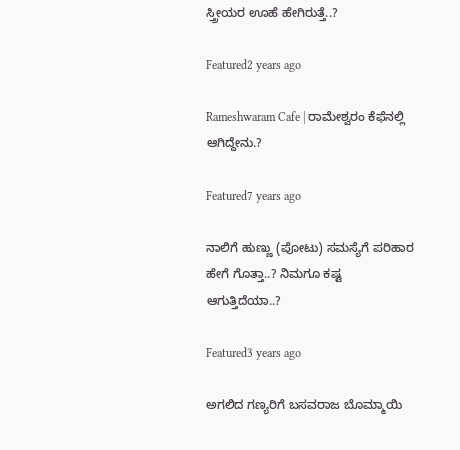ಸ್ತ್ರೀಯರ ಊಹೆ ಹೇಗಿರುತ್ತೆ..?

Featured2 years ago

Rameshwaram Cafe | ರಾಮೇಶ್ವರಂ ಕೆಫೆನಲ್ಲಿ ಆಗಿದ್ದೇನು.?

Featured7 years ago

ನಾಲಿಗೆ ಹುಣ್ಣು (ಪೋಟು) ಸಮಸ್ಯೆಗೆ ಪರಿಹಾರ ಹೇಗೆ ಗೊತ್ತಾ..? ನಿಮಗೂ ಕಷ್ಟ ಆಗುತ್ತಿದೆಯಾ..?

Featured3 years ago

ಅಗಲಿದ ಗಣ್ಯರಿಗೆ ಬಸವರಾಜ ಬೊಮ್ಮಾಯಿ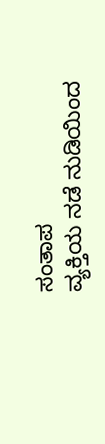ಸಂತಾಪ
ವ್ಯಕ್ತಿಯ ನಡೆ ನುಡಿಯಿಂದ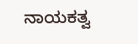ನಾಯಕತ್ವ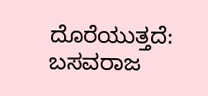ದೊರೆಯುತ್ತದೆ: ಬಸವರಾಜ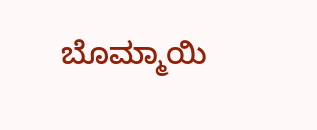ಬೊಮ್ಮಾಯಿ